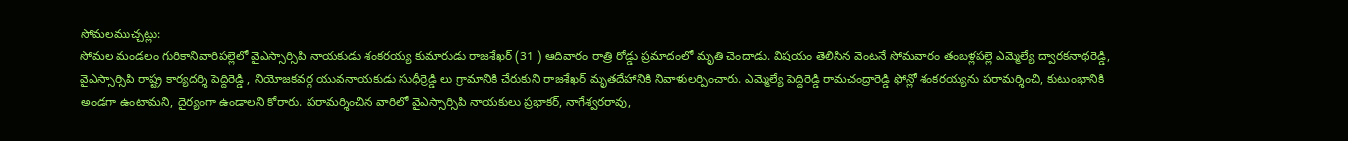సోమలముచ్చట్లు:
సోమల మండలం గురికానివారిపల్లెలో వైఎస్సార్సిపి నాయకుడు శంకరయ్య కుమారుడు రాజశేఖర్ (31 ) ఆదివారం రాత్రి రోడ్డు ప్రమాదంలో మృతి చెందాడు. విషయం తెలిసిన వెంటనే సోమవారం తంబళ్లపల్లె ఎమ్మెల్యే ద్వారకనాథరెడ్డి, వైఎస్సార్సిపి రాష్ట్ర కార్యదర్శి పెద్దిరెడ్డి , నియోజకవర్గ యువనాయకుడు సుధీర్రెడ్డి లు గ్రామానికి చేరుకుని రాజశేఖర్ మృతదేహానికి నివాళులర్పించారు. ఎమ్మెల్యే పెద్దిరెడ్డి రామచంద్రారెడ్డి ఫోన్లో శంకరయ్యను పరామర్శించి, కుటుంభానికి అండగా ఉంటామని, దైర్యంగా ఉండాలని కోరారు. పరామర్శించిన వారిలో వైఎస్సార్సిపి నాయకులు ప్రభాకర్, నాగేశ్వరరావు,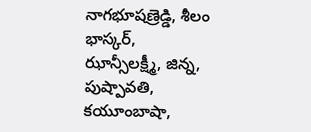నాగభూషణ్రెడ్డి, శీలం భాస్కర్, ఝాన్సీలక్ష్మీ, జిన్న, పుష్పావతి, కయూంబాషా,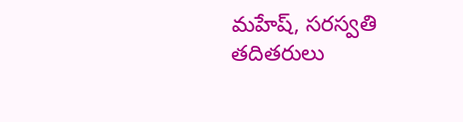మహేష్, సరస్వతి తదితరులు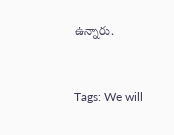ఉన్నారు.


Tags: We will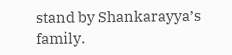stand by Shankarayya’s family.